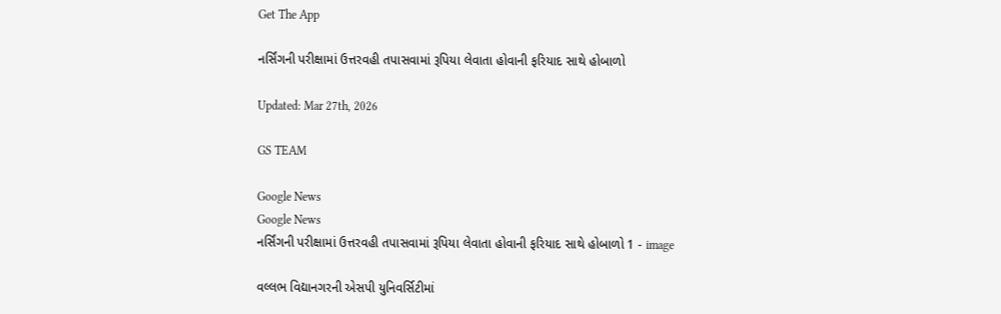Get The App

નર્સિંગની પરીક્ષામાં ઉત્તરવહી તપાસવામાં રૂપિયા લેવાતા હોવાની ફરિયાદ સાથે હોબાળો

Updated: Mar 27th, 2026

GS TEAM

Google News
Google News
નર્સિંગની પરીક્ષામાં ઉત્તરવહી તપાસવામાં રૂપિયા લેવાતા હોવાની ફરિયાદ સાથે હોબાળો 1 - image

વલ્લભ વિદ્યાનગરની એસપી યુનિવર્સિટીમાં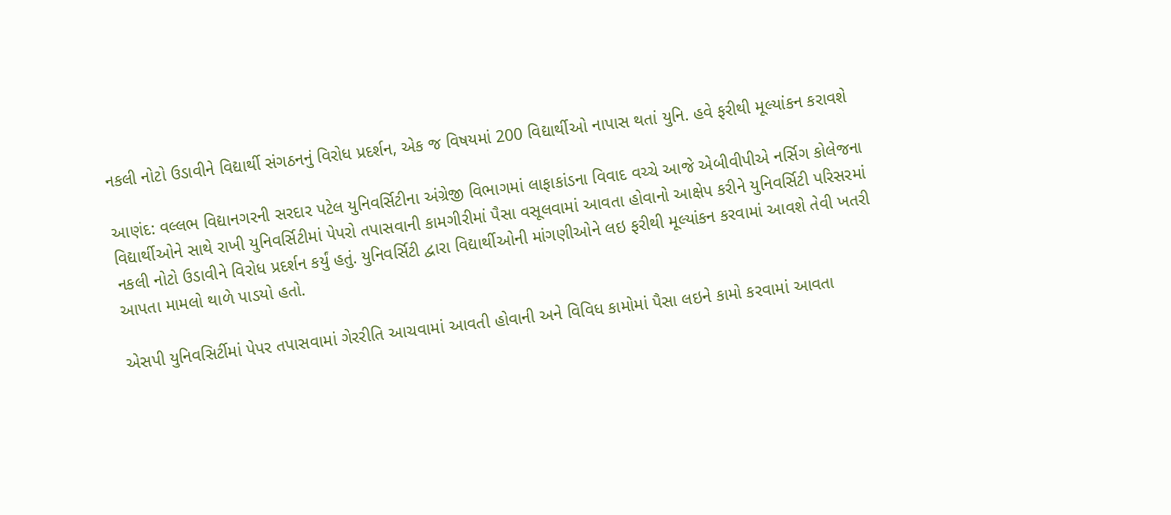નકલી નોટો ઉડાવીને વિદ્યાર્થી સંગઠનનું વિરોધ પ્રદર્શન, એક જ વિષયમાં 200 વિદ્યાર્થીઓ નાપાસ થતાં યુનિ. હવે ફરીથી મૂલ્યાંકન કરાવશે

આણંદ: વલ્લભ વિદ્યાનગરની સરદાર પટેલ યુનિવર્સિટીના અંગ્રેજી વિભાગમાં લાફાકાંડના વિવાદ વચ્ચે આજે એબીવીપીએ નર્સિગ કોલેજના વિદ્યાર્થીઓને સાથે રાખી યુનિવર્સિટીમાં પેપરો તપાસવાની કામગીરીમાં પૈસા વસૂલવામાં આવતા હોવાનો આક્ષેપ કરીને યુનિવર્સિટી પરિસરમાં નકલી નોટો ઉડાવીને વિરોધ પ્રદર્શન કર્યું હતું. યુનિવર્સિટી દ્વારા વિદ્યાર્થીઓની માંગણીઓને લઇ ફરીથી મૂલ્યાંકન કરવામાં આવશે તેવી ખતરી આપતા મામલો થાળે પાડયો હતો.

એસપી યુનિવસિર્ટીમાં પેપર તપાસવામાં ગેરરીતિ આચવામાં આવતી હોવાની અને વિવિધ કામોમાં પૈસા લઇને કામો કરવામાં આવતા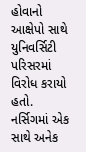હોવાનો આક્ષેપો સાથે યુનિવર્સિટી પરિસરમાં વિરોધ કરાયો હતો. નર્સિગમાં એક સાથે અનેક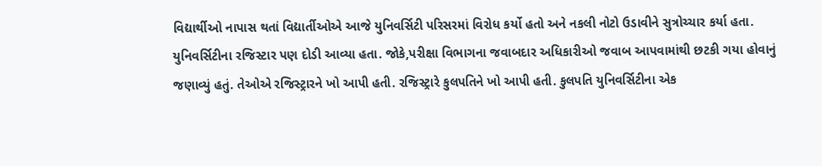વિદ્યાર્થીઓ નાપાસ થતાં વિદ્યાર્તીઓએ આજે યુનિવર્સિટી પરિસરમાં વિરોધ કર્યો હતો અને નકલી નોટો ઉડાવીને સુત્રોચ્ચાર કર્યા હતા. યુનિવર્સિટીના રજિસ્ટાર પણ દોડી આવ્યા હતા. જોકે,પરીક્ષા વિભાગના જવાબદાર અધિકારીઓ જવાબ આપવામાંથી છટકી ગયા હોવાનું જણાવ્યું હતું. તેઓએ રજિસ્ટ્રારને ખો આપી હતી. રજિસ્ટ્રારે કુલપતિને ખો આપી હતી. કુલપતિ યુનિવર્સિટીના એક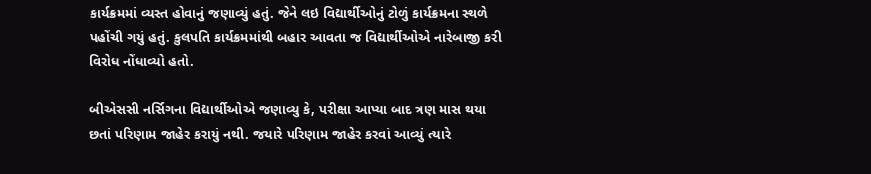કાર્યક્રમમાં વ્યસ્ત હોવાનું જણાવ્યું હતું. જેને લઇ વિદ્યાર્થીઓનું ટોળું કાર્યક્રમના સ્થળે પહોંચી ગયું હતું. કુલપતિ કાર્યક્રમમાંથી બહાર આવતા જ વિદ્યાર્થીઓએ નારેબાજી કરી વિરોધ નોંધાવ્યો હતો.

બીએસસી નર્સિગના વિદ્યાર્થીઓએ જણાવ્યુ કે, પરીક્ષા આપ્યા બાદ ત્રણ માસ થયા છતાં પરિણામ જાહેર કરાયું નથી. જયારે પરિણામ જાહેર કરવાં આવ્યું ત્યારે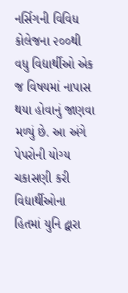નર્સિગની વિવિધ કોલેજના ૨૦૦થી વધુ વિદ્યાર્થીઓ એક જ વિષયમાં નાપાસ થયા હોવાનું જાણવા મળ્યું છે. આ અંગે પેપરોની યોગ્ય ચકાસણી કરી વિદ્યાર્થીઓના હિતમાં યુનિ દ્વારા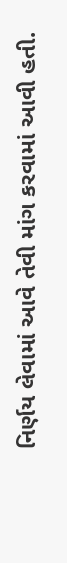નિર્ણય લેવામાં આવે તેવી માંગ કરવામાં આવી હતી.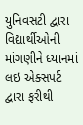યુનિવસટી દ્વારા વિદ્યાર્થીઓની માંગણીને ધ્યાનમાં લઇ એક્સપર્ટ દ્વારા ફરીથી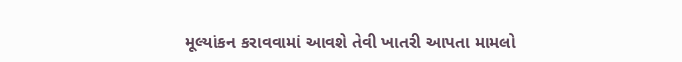મૂલ્યાંકન કરાવવામાં આવશે તેવી ખાતરી આપતા મામલો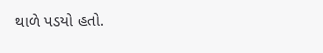થાળે પડયો હતો.